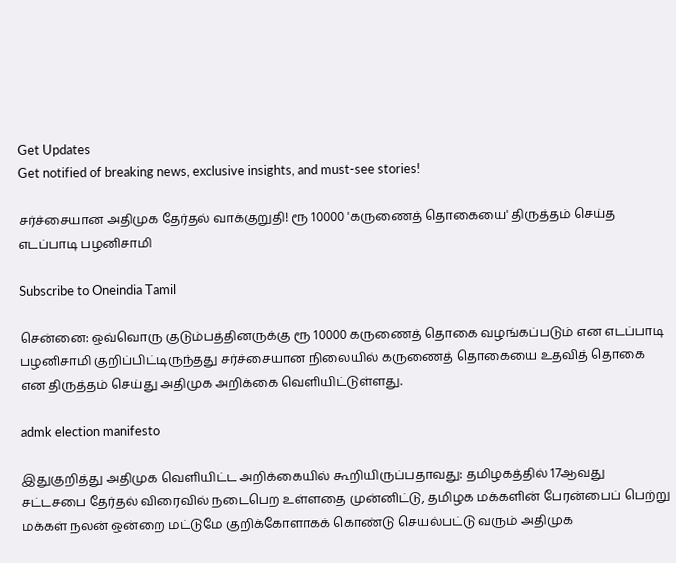Get Updates
Get notified of breaking news, exclusive insights, and must-see stories!

சர்ச்சையான அதிமுக தேர்தல் வாக்குறுதி! ரூ 10000 'கருணைத் தொகையை' திருத்தம் செய்த எடப்பாடி பழனிசாமி

Subscribe to Oneindia Tamil

சென்னை: ஒவ்வொரு குடும்பத்தினருக்கு ரூ 10000 கருணைத் தொகை வழங்கப்படும் என எடப்பாடி பழனிசாமி குறிப்பிட்டிருந்தது சர்ச்சையான நிலையில் கருணைத் தொகையை உதவித் தொகை என திருத்தம் செய்து அதிமுக அறிக்கை வெளியிட்டுள்ளது.

admk election manifesto

இதுகுறித்து அதிமுக வெளியிட்ட அறிக்கையில் கூறியிருப்பதாவது: தமிழகத்தில் 17ஆவது சட்டசபை தேர்தல் விரைவில் நடைபெற உள்ளதை முன்னிட்டு, தமிழக மக்களின் பேரன்பைப் பெற்று மக்கள் நலன் ஒன்றை மட்டுமே குறிக்கோளாகக் கொண்டு செயல்பட்டு வரும் அதிமுக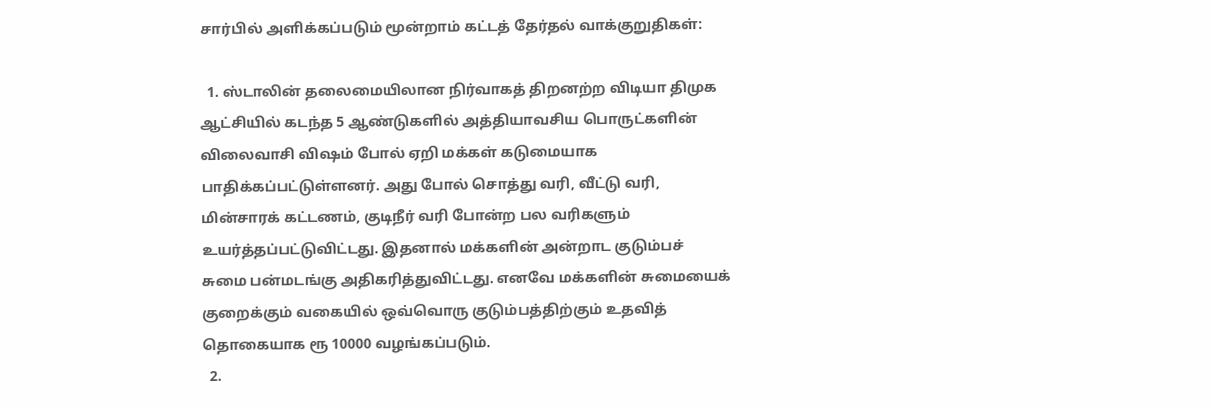சார்பில் அளிக்கப்படும் மூன்றாம் கட்டத் தேர்தல் வாக்குறுதிகள்:

  1. ஸ்டாலின் தலைமையிலான நிர்வாகத் திறனற்ற விடியா திமுக ஆட்சியில் கடந்த 5 ஆண்டுகளில் அத்தியாவசிய பொருட்களின் விலைவாசி விஷம் போல் ஏறி மக்கள் கடுமையாக பாதிக்கப்பட்டுள்ளனர். அது போல் சொத்து வரி, வீட்டு வரி, மின்சாரக் கட்டணம், குடிநீர் வரி போன்ற பல வரிகளும் உயர்த்தப்பட்டுவிட்டது. இதனால் மக்களின் அன்றாட குடும்பச் சுமை பன்மடங்கு அதிகரித்துவிட்டது. எனவே மக்களின் சுமையைக் குறைக்கும் வகையில் ஒவ்வொரு குடும்பத்திற்கும் உதவித் தொகையாக ரூ 10000 வழங்கப்படும்.
  2.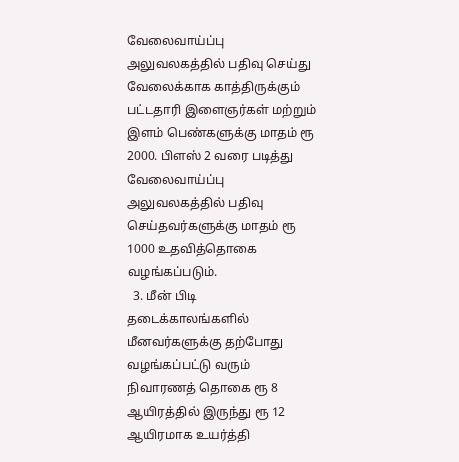வேலைவாய்ப்பு அலுவலகத்தில் பதிவு செய்து வேலைக்காக காத்திருக்கும் பட்டதாரி இளைஞர்கள் மற்றும் இளம் பெண்களுக்கு மாதம் ரூ 2000. பிளஸ் 2 வரை படித்து வேலைவாய்ப்பு அலுவலகத்தில் பதிவு செய்தவர்களுக்கு மாதம் ரூ 1000 உதவித்தொகை வழங்கப்படும்.
  3. மீன் பிடி தடைக்காலங்களில் மீனவர்களுக்கு தற்போது வழங்கப்பட்டு வரும் நிவாரணத் தொகை ரூ 8 ஆயிரத்தில் இருந்து ரூ 12 ஆயிரமாக உயர்த்தி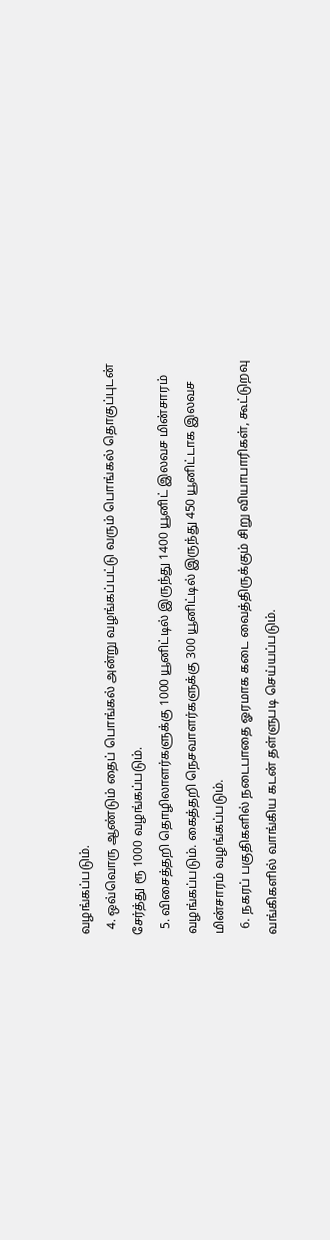வழங்கப்படும்.
  4. ஒவ்வொரு ஆண்டும் தைப் பொங்கல் அன்று வழங்கப்பட்டு வரும் பொங்கல் தொகுப்புடன் சேர்த்து ரூ 1000 வழங்கப்படும்.
  5. விசைத்தறி தொழிலாளர்களுக்கு 1000 யூனிட்டில் இருந்து 1400 யூனிட் இலவச மின்சாரம் வழங்கப்படும். கைத்தறி நெசவாளர்களுக்கு 300 யூனிட்டில் இருந்து 450 யூனிட்டாக இலவச மின்சாரம் வழங்கப்படும்.
  6. நகரப் பகுதிகளில் நடைபாதை ஓரமாக கடை வைத்திருக்கும் சிறு வியாபாரிகள், கூட்டுறவு வங்கிகளில் வாங்கிய கடன் தள்ளுபடி செய்யப்படும்.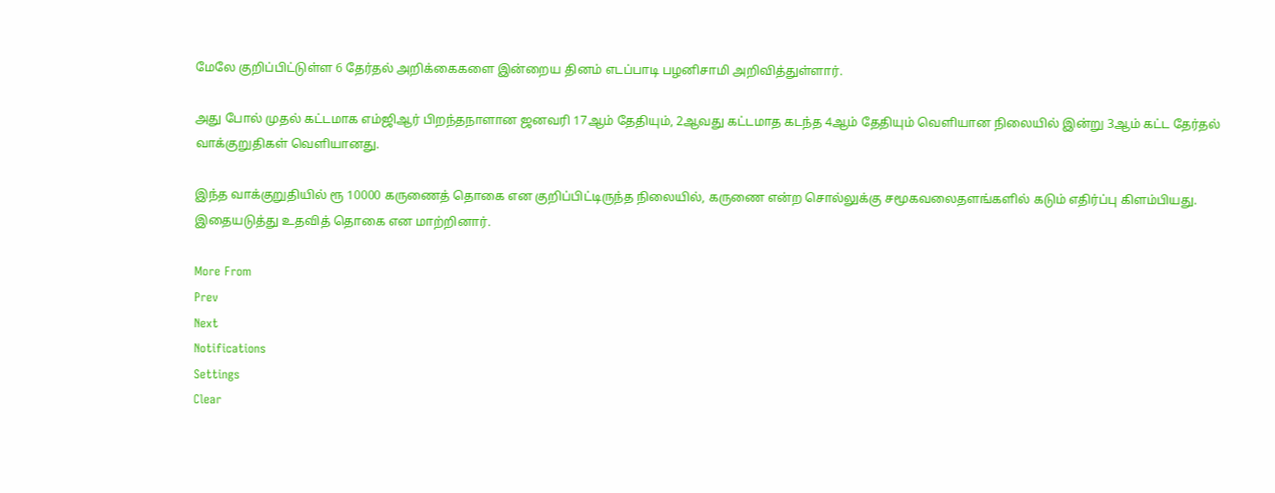மேலே குறிப்பிட்டுள்ள 6 தேர்தல் அறிக்கைகளை இன்றைய தினம் எடப்பாடி பழனிசாமி அறிவித்துள்ளார்.

அது போல் முதல் கட்டமாக எம்ஜிஆர் பிறந்தநாளான ஜனவரி 17ஆம் தேதியும், 2ஆவது கட்டமாத கடந்த 4ஆம் தேதியும் வெளியான நிலையில் இன்று 3ஆம் கட்ட தேர்தல் வாக்குறுதிகள் வெளியானது.

இந்த வாக்குறுதியில் ரூ 10000 கருணைத் தொகை என குறிப்பிட்டிருந்த நிலையில், கருணை என்ற சொல்லுக்கு சமூகவலைதளங்களில் கடும் எதிர்ப்பு கிளம்பியது. இதையடுத்து உதவித் தொகை என மாற்றினார்.

More From
Prev
Next
Notifications
Settings
Clear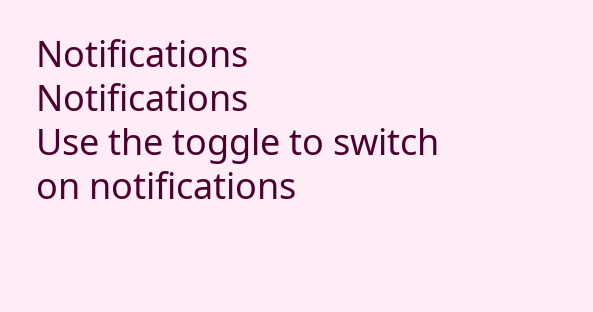Notifications
Notifications
Use the toggle to switch on notifications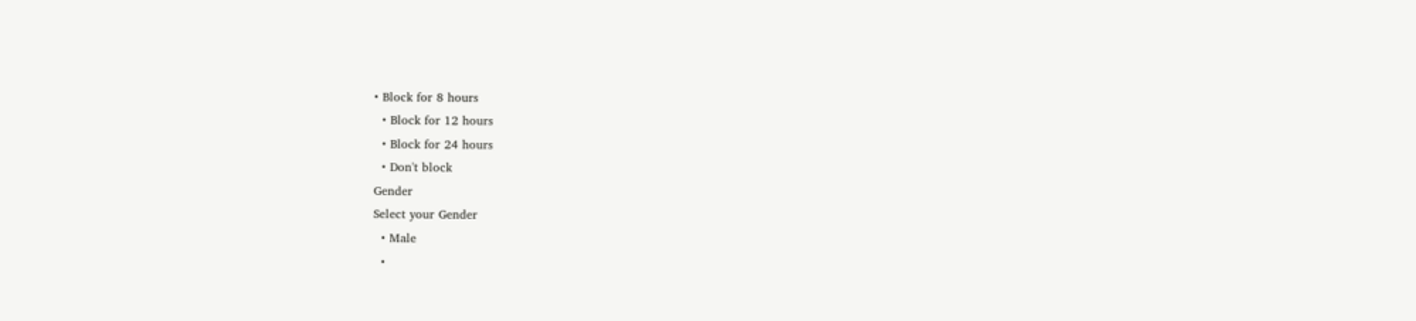• Block for 8 hours
  • Block for 12 hours
  • Block for 24 hours
  • Don't block
Gender
Select your Gender
  • Male
  •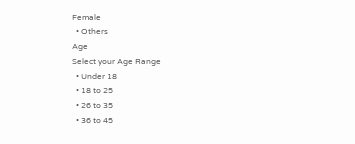Female
  • Others
Age
Select your Age Range
  • Under 18
  • 18 to 25
  • 26 to 35
  • 36 to 45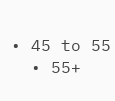• 45 to 55
  • 55+